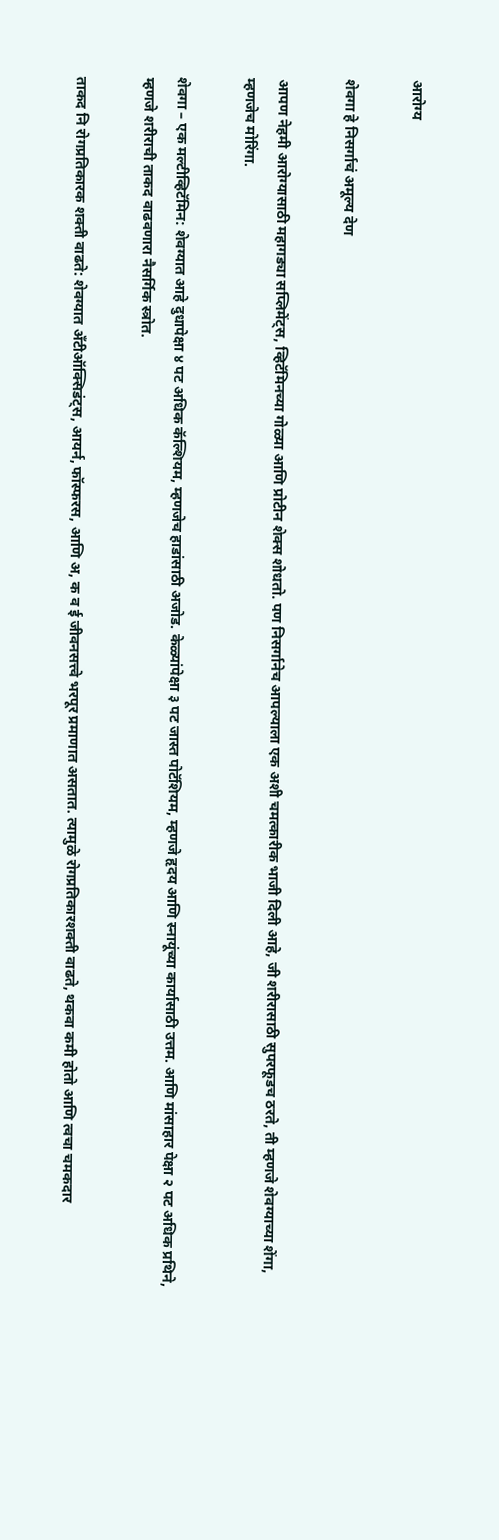आरोग्य

शेवगा हे निसर्गाचं अमूल्य देण

आपण नेहमी आरोग्यासाठी महागड्या सप्लिमेंट्स, व्हिटॅमिनच्या गोळ्या आणि प्रोटीन शेक्स शोधतो. पण निसर्गानेच आपल्याला एक अशी चमत्कारीक भाजी दिली आहे, जी शरीरासाठी सुपरफूडच ठरते, ती म्हणजे शेवग्याच्या शेंगा, म्हणजेच मोरिंगा.

शेवगा – एक मल्टीव्हिटॅमिन: शेवग्यात आहे दुधापेक्षा ४ पट अधिक कॅल्शियम, म्हणजेच हाडांसाठी अजोड. केळ्यांपेक्षा ३ पट जास्त पोटॅशियम, म्हणजे हृदय आणि स्नायूंच्या कार्यासाठी उत्तम. आणि मांसाहार पेक्षा २ पट अधिक प्रथिने, म्हणजे शरीराची ताकद वाढवणारा नैसर्गिक स्त्रोत.

ताकद नि रोगप्रतिकारक शक्ती वाढते: शेवग्यात अँटीऑक्सिडंट्स, आयर्न, फॉस्फरस, आणि अ, क व ई जीवनसत्त्वे भरपूर प्रमाणात असतात. त्यामुळे रोगप्रतिकारशक्ती वाढते, थकवा कमी होतो आणि त्वचा चमकदार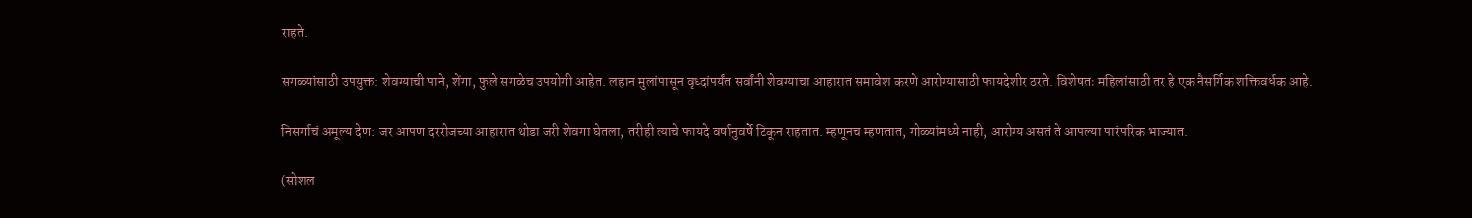राहते.

सगळ्यांसाठी उपयुक्त: शेवग्याची पाने, शेंगा, फुले सगळेच उपयोगी आहेत. लहान मुलांपासून वृध्दांपर्यंत सर्वांनी शेवग्याचा आहारात समावेश करणे आरोग्यासाठी फायदेशीर ठरते. विशेषतः महिलांसाठी तर हे एक नैसर्गिक शक्तिवर्धक आहे.

निसर्गाचं अमूल्य देण: जर आपण दररोजच्या आहारात थोडा जरी शेवगा घेतला, तरीही त्याचे फायदे वर्षानुवर्षे टिकून राहतात. म्हणूनच म्हणतात, गोळ्यांमध्ये नाही, आरोग्य असतं ते आपल्या पारंपरिक भाज्यात.

(सोशल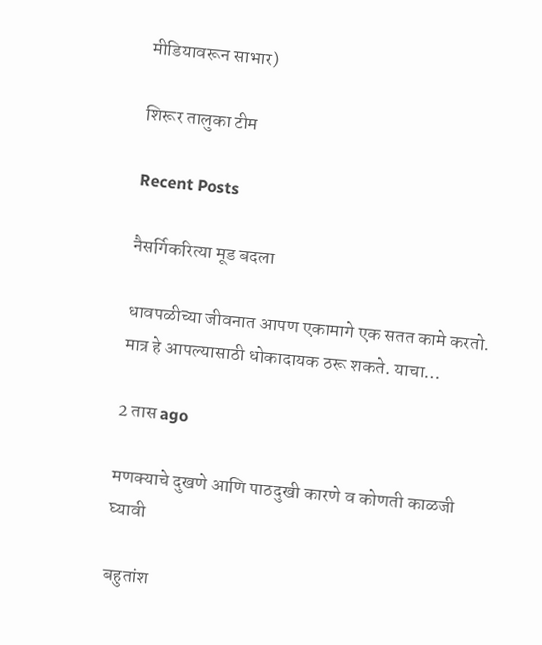मीडियावरून साभार)

शिरूर तालुका टीम

Recent Posts

नैसर्गिकरित्या मूड बदला

धावपळीच्या जीवनात आपण एकामागे एक सतत कामे करतो. मात्र हे आपल्यासाठी धोकादायक ठरू शकते. याचा…

2 तास ago

मणक्याचे दुखणे आणि पाठदुखी कारणे व कोणती काळजी घ्यावी

बहुतांश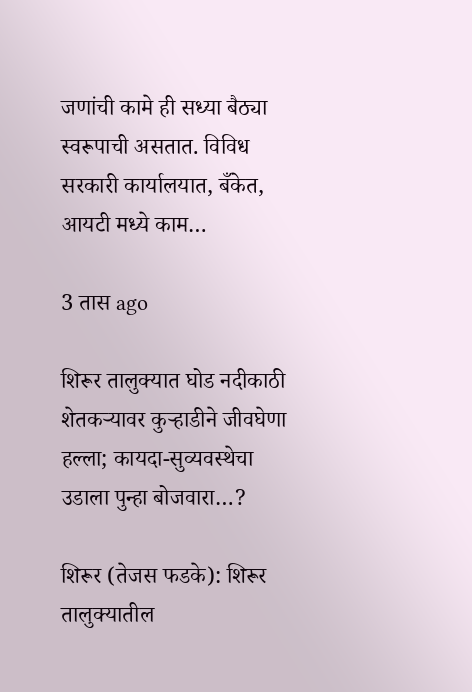जणांची कामे ही सध्या बैठ्या स्वरूपाची असतात. विविध सरकारी कार्यालयात, बँकेत, आयटी मध्ये काम…

3 तास ago

शिरूर तालुक्यात घोड नदीकाठी शेतकऱ्यावर कुऱ्हाडीने जीवघेणा हल्ला; कायदा-सुव्यवस्थेचा उडाला पुन्हा बोजवारा…?

शिरूर (तेजस फडके): शिरूर तालुक्यातील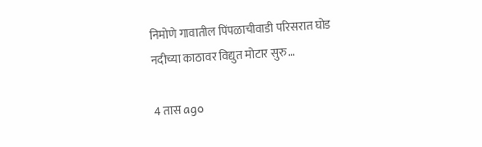निमोणे गावातील पिंपळाचीवाडी परिसरात घोड नदीच्या काठावर विद्युत मोटार सुरु…

4 तास ago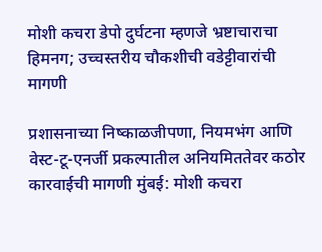मोशी कचरा डेपो दुर्घटना म्हणजे भ्रष्टाचाराचा हिमनग; उच्चस्तरीय चौकशीची वडेट्टीवारांची मागणी

प्रशासनाच्या निष्काळजीपणा, नियमभंग आणि वेस्ट-टू-एनर्जी प्रकल्पातील अनियमिततेवर कठोर कारवाईची मागणी मुंबई: मोशी कचरा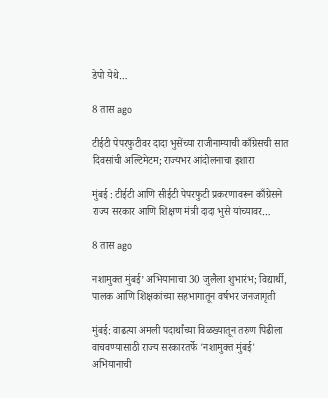डेपो येथे…

8 तास ago

टीईटी पेपरफुटीवर दादा भुसेंच्या राजीनाम्याची काँग्रेसची सात दिवसांची अल्टिमेटम; राज्यभर आंदोलनाचा इशारा

मुंबई : टीईटी आणि सीईटी पेपरफुटी प्रकरणावरून काँग्रेसने राज्य सरकार आणि शिक्षण मंत्री दादा भुसे यांच्यावर…

8 तास ago

नशामुक्त मुंबई’ अभियानाचा 30 जुलैला शुभारंभ; विद्यार्थी, पालक आणि शिक्षकांच्या सहभागातून वर्षभर जनजागृती

मुंबई: वाढत्या अमली पदार्थांच्या विळख्यातून तरुण पिढीला वाचवण्यासाठी राज्य सरकारतर्फे 'नशामुक्त मुंबई' अभियानाची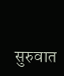सुरुवात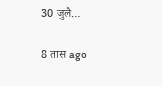30 जुलै…

8 तास ago